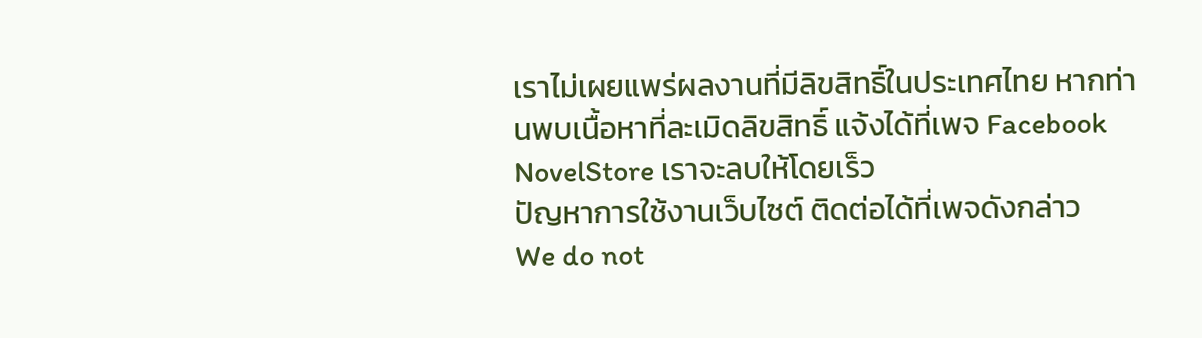เราไม่เผยแพร่ผลงานที่มีลิขสิทธิ์ในประเทศไทย หากท่านพบเนื้อหาที่ละเมิดลิขสิทธิ์ แจ้งได้ที่เพจ Facebook NovelStore เราจะลบให้โดยเร็ว
ปัญหาการใช้งานเว็บไซต์ ติดต่อได้ที่เพจดังกล่าว
We do not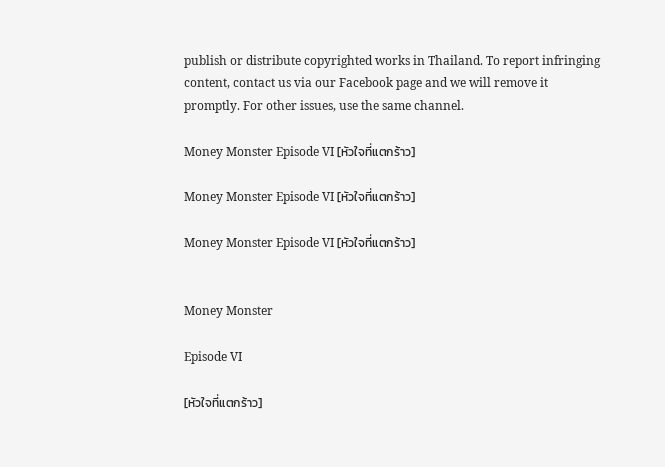publish or distribute copyrighted works in Thailand. To report infringing content, contact us via our Facebook page and we will remove it promptly. For other issues, use the same channel.

Money Monster Episode VI [หัวใจที่แตกร้าว]

Money Monster Episode VI [หัวใจที่แตกร้าว]

Money Monster Episode VI [หัวใจที่แตกร้าว]


Money Monster

Episode VI

[หัวใจที่แตกร้าว]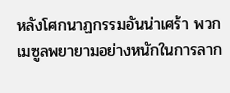หลังโศกนาฏกรรมอันน่าเศร้า พวกเมซูลพยายามอย่างหนักในการลาก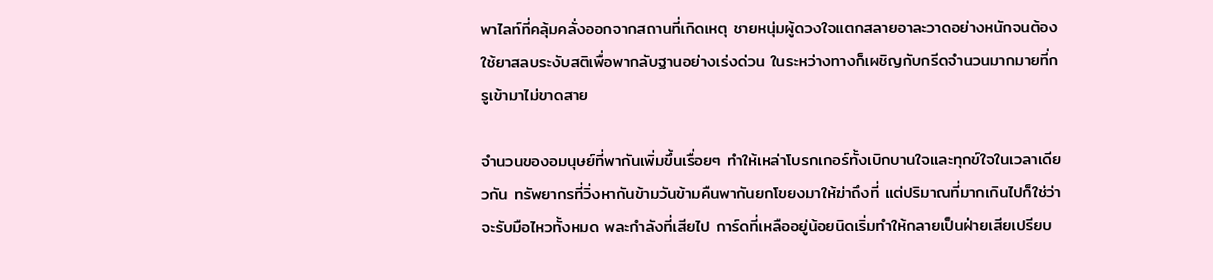พาไลท์ที่คลุ้มคลั่งออกจากสถานที่เกิดเหตุ ชายหนุ่มผู้ดวงใจแตกสลายอาละวาดอย่างหนักจนต้องใช้ยาสลบระงับสติเพื่อพากลับฐานอย่างเร่งด่วน ในระหว่างทางก็เผชิญกับกรีดจำนวนมากมายที่กรูเข้ามาไม่ขาดสาย

จำนวนของอมนุษย์ที่พากันเพิ่มขึ้นเรื่อยๆ ทำให้เหล่าโบรกเกอร์ทั้งเบิกบานใจและทุกข์ใจในเวลาเดียวกัน ทรัพยากรที่วิ่งหากันข้ามวันข้ามคืนพากันยกโขยงมาให้ฆ่าถึงที่ แต่ปริมาณที่มากเกินไปก็ใช่ว่าจะรับมือไหวทั้งหมด พละกำลังที่เสียไป การ์ดที่เหลืออยู่น้อยนิดเริ่มทำให้กลายเป็นฝ่ายเสียเปรียบ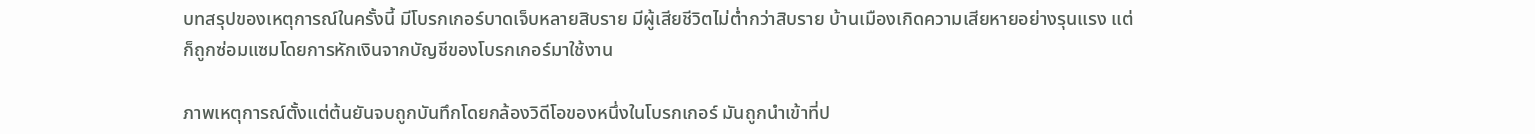บทสรุปของเหตุการณ์ในครั้งนี้ มีโบรกเกอร์บาดเจ็บหลายสิบราย มีผู้เสียชีวิตไม่ต่ำกว่าสิบราย บ้านเมืองเกิดความเสียหายอย่างรุนแรง แต่ก็ถูกซ่อมแซมโดยการหักเงินจากบัญชีของโบรกเกอร์มาใช้งาน

ภาพเหตุการณ์ตั้งแต่ต้นยันจบถูกบันทึกโดยกล้องวิดีโอของหนึ่งในโบรกเกอร์ มันถูกนำเข้าที่ป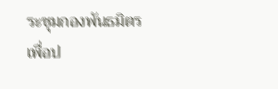ระชุมกองพันธมิตรเพื่อป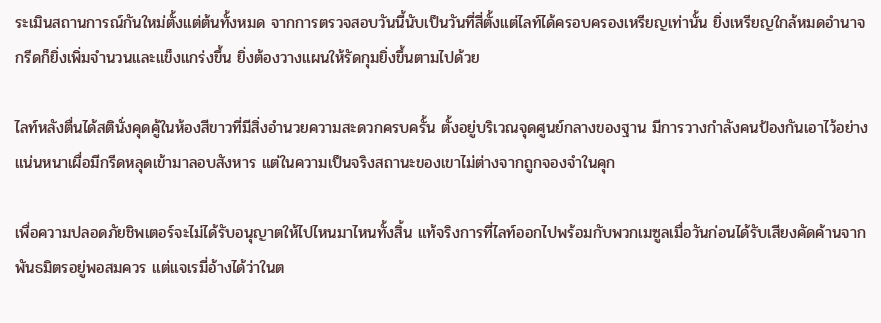ระเมินสถานการณ์กันใหม่ตั้งแต่ต้นทั้งหมด จากการตรวจสอบวันนี้นับเป็นวันที่สี่ตั้งแต่ไลท์ได้ครอบครองเหรียญเท่านั้น ยิ่งเหรียญใกล้หมดอำนาจ กรีดก็ยิ่งเพิ่มจำนวนและแข็งแกร่งขึ้น ยิ่งต้องวางแผนให้รัดกุมยิ่งขึ้นตามไปด้วย

ไลท์หลังตื่นได้สตินั่งคุดคู้ในห้องสีขาวที่มีสิ่งอำนวยความสะดวกครบครั้น ตั้งอยู่บริเวณจุดศูนย์กลางของฐาน มีการวางกำลังคนป้องกันเอาไว้อย่างแน่นหนาเผื่อมีกรีดหลุดเข้ามาลอบสังหาร แต่ในความเป็นจริงสถานะของเขาไม่ต่างจากถูกจองจำในคุก

เพื่อความปลอดภัยชิพเตอร์จะไม่ได้รับอนุญาตให้ไปไหนมาไหนทั้งสิ้น แท้จริงการที่ไลท์ออกไปพร้อมกับพวกเมซูลเมื่อวันก่อนได้รับเสียงคัดค้านจากพันธมิตรอยู่พอสมควร แต่แจเรมี่อ้างได้ว่าในต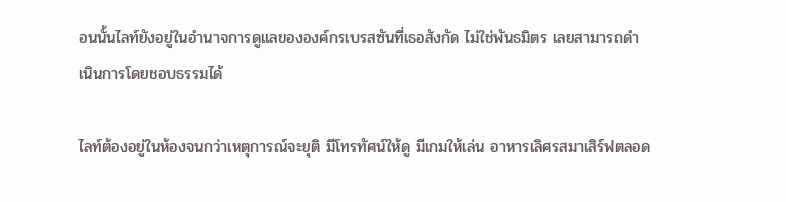อนนั้นไลท์ยังอยู่ในอำนาจการดูแลขององค์กรเบรสซันที่เธอสังกัด ไม่ใช่พันธมิตร เลยสามารถดำเนินการโดยชอบธรรมได้

ไลท์ต้องอยู่ในห้องจนกว่าเหตุการณ์จะยุติ มีโทรทัศน์ให้ดู มีเกมให้เล่น อาหารเลิศรสมาเสิร์ฟตลอด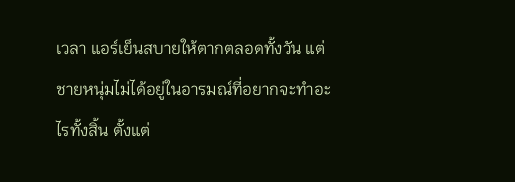เวลา แอร์เย็นสบายให้ตากตลอดทั้งวัน แต่ชายหนุ่มไม่ได้อยู่ในอารมณ์ที่อยากจะทำอะไรทั้งสิ้น ตั้งแต่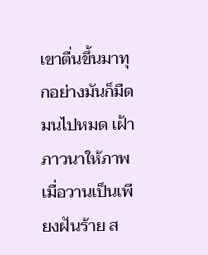เขาตื่นขึ้นมาทุกอย่างมันก็มืดมนไปหมด เฝ้าภาวนาให้ภาพเมื่อวานเป็นเพียงฝันร้าย ส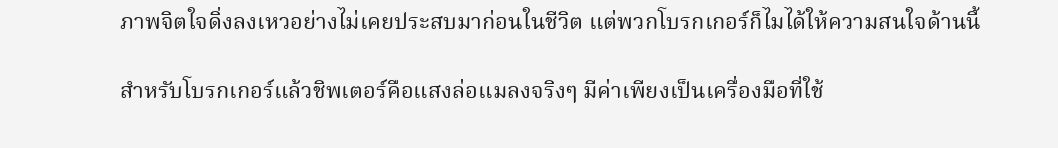ภาพจิตใจดิ่งลงเหวอย่างไม่เคยประสบมาก่อนในชีวิต แต่พวกโบรกเกอร์ก็ไมได้ให้ความสนใจด้านนี้

สำหรับโบรกเกอร์แล้วชิพเตอร์คือแสงล่อแมลงจริงๆ มีค่าเพียงเป็นเครื่องมือที่ใช้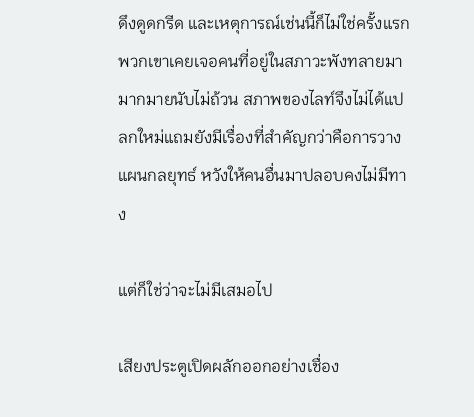ดึงดูดกรีด และเหตุการณ์เช่นนี้ก็ไม่ใช่ครั้งแรก พวกเขาเคยเจอคนที่อยู่ในสภาวะพังทลายมามากมายนับไม่ถ้วน สภาพของไลท์จึงไม่ได้แปลกใหม่แถมยังมีเรื่องที่สำคัญกว่าคือการวางแผนกลยุทธ์ หวังให้คนอื่นมาปลอบคงไม่มีทาง

แต่ก็ใช่ว่าจะไม่มีเสมอไป

เสียงประตูเปิดผลักออกอย่างเชื่อง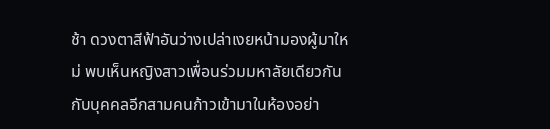ช้า ดวงตาสีฟ้าอันว่างเปล่าเงยหน้ามองผู้มาใหม่ พบเห็นหญิงสาวเพื่อนร่วมมหาลัยเดียวกันกับบุคคลอีกสามคนก้าวเข้ามาในห้องอย่า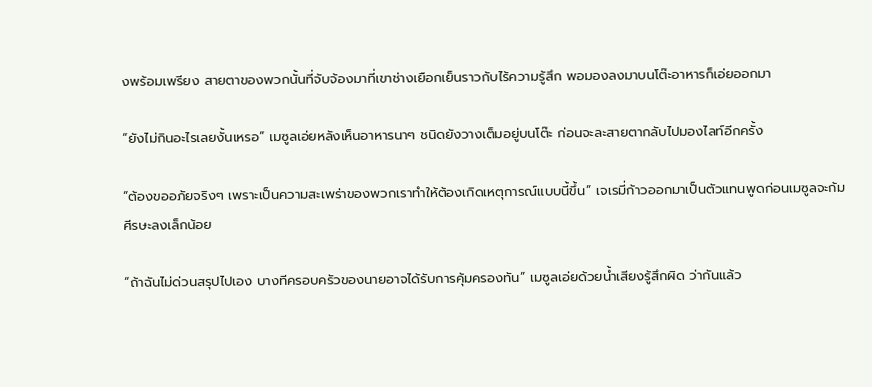งพร้อมเพรียง สายตาของพวกนั้นที่จับจ้องมาที่เขาช่างเยือกเย็นราวกับไร้ความรู้สึก พอมองลงมาบนโต๊ะอาหารก็เอ่ยออกมา

“ยังไม่กินอะไรเลยงั้นเหรอ” เมซูลเอ่ยหลังเห็นอาหารนาๆ ชนิดยังวางเต็มอยู่บนโต๊ะ ก่อนจะละสายตากลับไปมองไลท์อีกครั้ง

“ต้องขออภัยจริงๆ เพราะเป็นความสะเพร่าของพวกเราทำให้ต้องเกิดเหตุการณ์แบบนี้ขึ้น” เจเรมี่ก้าวออกมาเป็นตัวแทนพูดก่อนเมซูลจะก้มศีรษะลงเล็กน้อย

“ถ้าฉันไม่ด่วนสรุปไปเอง บางทีครอบครัวของนายอาจได้รับการคุ้มครองทัน” เมซูลเอ่ยด้วยน้ำเสียงรู้สึกผิด ว่ากันแล้ว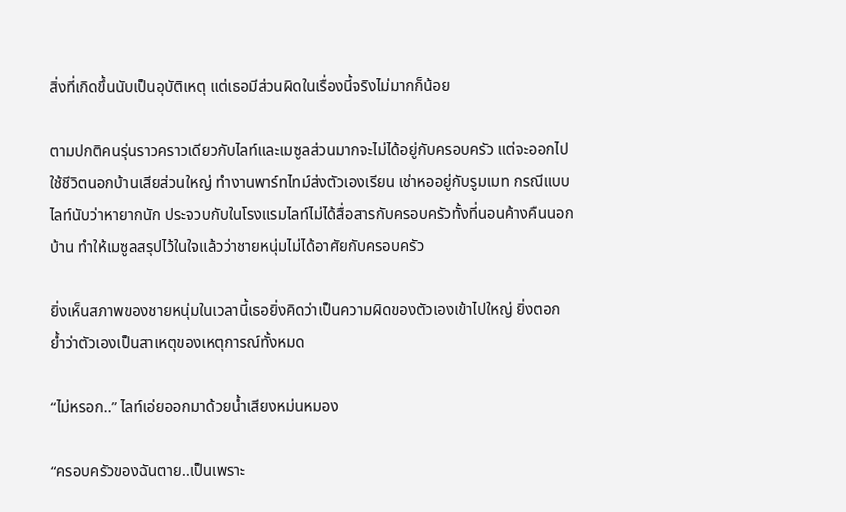สิ่งที่เกิดขึ้นนับเป็นอุบัติเหตุ แต่เธอมีส่วนผิดในเรื่องนี้จริงไม่มากก็น้อย

ตามปกติคนรุ่นราวคราวเดียวกับไลท์และเมซูลส่วนมากจะไม่ได้อยู่กับครอบครัว แต่จะออกไปใช้ชีวิตนอกบ้านเสียส่วนใหญ่ ทำงานพาร์ทไทม์ส่งตัวเองเรียน เช่าหออยู่กับรูมเมท กรณีแบบไลท์นับว่าหายากนัก ประจวบกับในโรงแรมไลท์ไม่ได้สื่อสารกับครอบครัวทั้งที่นอนค้างคืนนอกบ้าน ทำให้เมซูลสรุปไว้ในใจแล้วว่าชายหนุ่มไม่ได้อาศัยกับครอบครัว

ยิ่งเห็นสภาพของชายหนุ่มในเวลานี้เธอยิ่งคิดว่าเป็นความผิดของตัวเองเข้าไปใหญ่ ยิ่งตอกย้ำว่าตัวเองเป็นสาเหตุของเหตุการณ์ทั้งหมด

“ไม่หรอก..” ไลท์เอ่ยออกมาด้วยน้ำเสียงหม่นหมอง

“ครอบครัวของฉันตาย..เป็นเพราะ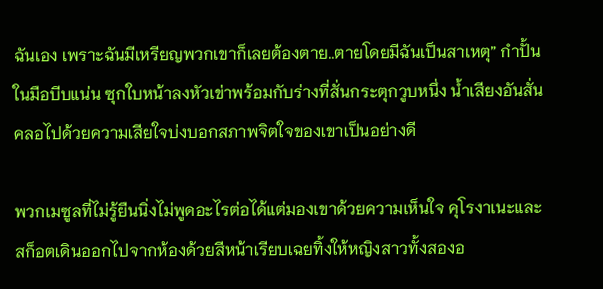ฉันเอง เพราะฉันมีเหรียญพวกเขาก็เลยต้องตาย..ตายโดยมีฉันเป็นสาเหตุ” กำปั้นในมือบีบแน่น ซุกใบหน้าลงหัวเข่าพร้อมกับร่างที่สั่นกระตุกวูบหนึ่ง น้ำเสียงอันสั่นคลอไปด้วยความเสียใจบ่งบอกสภาพจิตใจของเขาเป็นอย่างดี

พวกเมซูลที่ไม่รู้ยืนนิ่งไม่พูดอะไรต่อได้แต่มองเขาด้วยความเห็นใจ คุโรงาเนะและสก็อตเดินออกไปจากห้องด้วยสีหน้าเรียบเฉยทิ้งให้หญิงสาวทั้งสองอ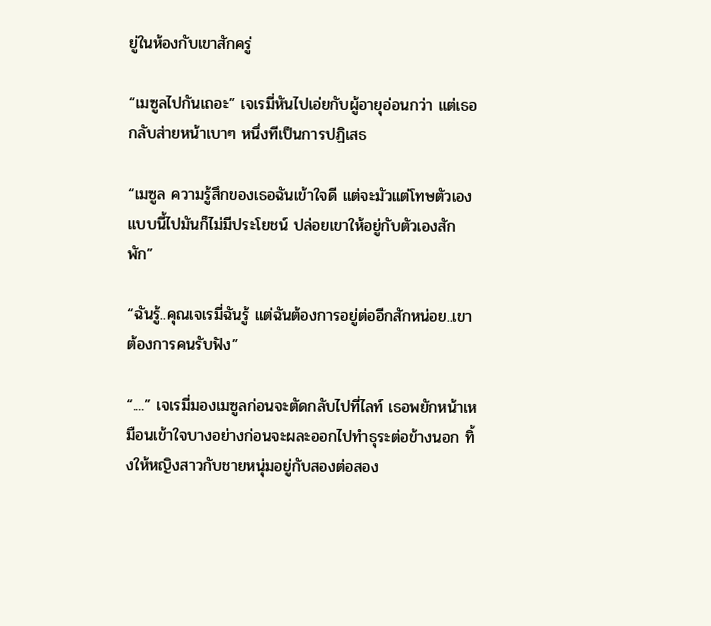ยู่ในห้องกับเขาสักครู่

“เมซูลไปกันเถอะ” เจเรมี่หันไปเอ่ยกับผู้อายุอ่อนกว่า แต่เธอกลับส่ายหน้าเบาๆ หนึ่งทีเป็นการปฏิเสธ

“เมซูล ความรู้สึกของเธอฉันเข้าใจดี แต่จะมัวแต่โทษตัวเองแบบนี้ไปมันก็ไม่มีประโยชน์ ปล่อยเขาให้อยู่กับตัวเองสักพัก”

“ฉันรู้..คุณเจเรมี่ฉันรู้ แต่ฉันต้องการอยู่ต่ออีกสักหน่อย..เขาต้องการคนรับฟัง”

“....” เจเรมี่มองเมซูลก่อนจะตัดกลับไปที่ไลท์ เธอพยักหน้าเหมือนเข้าใจบางอย่างก่อนจะผละออกไปทำธุระต่อข้างนอก ทิ้งให้หญิงสาวกับชายหนุ่มอยู่กับสองต่อสอง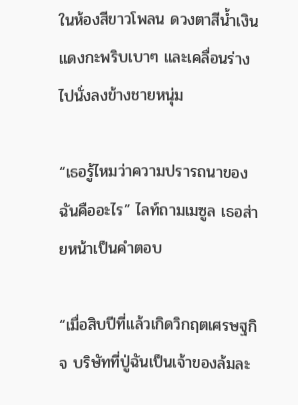ในห้องสีขาวโพลน ดวงตาสีน้ำเงินแดงกะพริบเบาๆ และเคลื่อนร่างไปนั่งลงข้างชายหนุ่ม

“เธอรู้ไหมว่าความปรารถนาของฉันคืออะไร” ไลท์ถามเมซูล เธอส่ายหน้าเป็นคำตอบ

“เมื่อสิบปีที่แล้วเกิดวิกฤตเศรษฐกิจ บริษัทที่ปู่ฉันเป็นเจ้าของล้มละ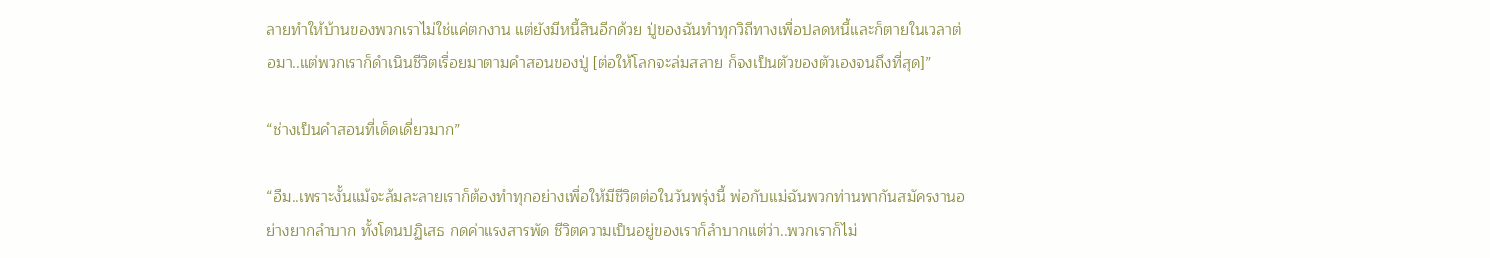ลายทำให้บ้านของพวกเราไม่ใช่แค่ตกงาน แต่ยังมีหนี้สินอีกด้วย ปู่ของฉันทำทุกวิถีทางเพื่อปลดหนี้และก็ตายในเวลาต่อมา..แต่พวกเราก็ดำเนินชีวิตเรื่อยมาตามคำสอนของปู่ [ต่อให้โลกจะล่มสลาย ก็จงเป็นตัวของตัวเองจนถึงที่สุด]”

“ช่างเป็นคำสอนที่เด็ดเดี่ยวมาก”

“อืม..เพราะงั้นแม้จะล้มละลายเราก็ต้องทำทุกอย่างเพื่อให้มีชีวิตต่อในวันพรุ่งนี้ พ่อกับแม่ฉันพวกท่านพากันสมัครงานอย่างยากลำบาก ทั้งโดนปฏิเสธ กดค่าแรงสารพัด ชีวิตความเป็นอยู่ของเราก็ลำบากแต่ว่า..พวกเราก็ไม่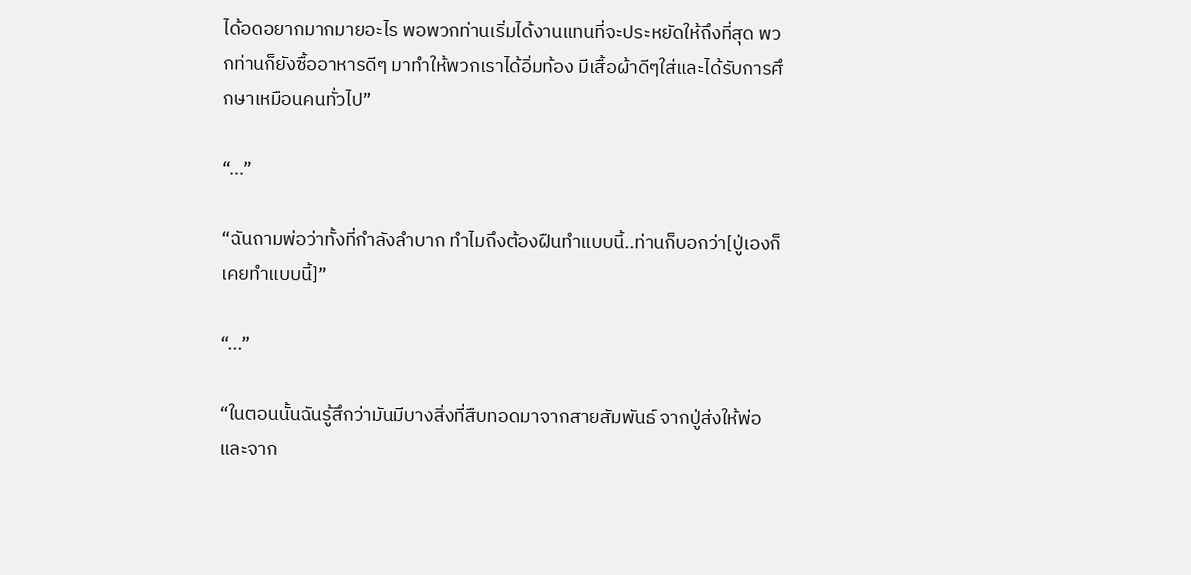ได้อดอยากมากมายอะไร พอพวกท่านเริ่มได้งานแทนที่จะประหยัดให้ถึงที่สุด พวกท่านก็ยังซื้ออาหารดีๆ มาทำให้พวกเราได้อิ่มท้อง มีเสื้อผ้าดีๆใส่และได้รับการศึกษาเหมือนคนทั่วไป”

“...”

“ฉันถามพ่อว่าทั้งที่กำลังลำบาก ทำไมถึงต้องฝืนทำแบบนี้..ท่านก็บอกว่า[ปู่เองก็เคยทำแบบนี้]”

“...”

“ในตอนนั้นฉันรู้สึกว่ามันมีบางสิ่งที่สืบทอดมาจากสายสัมพันธ์ จากปู่ส่งให้พ่อและจาก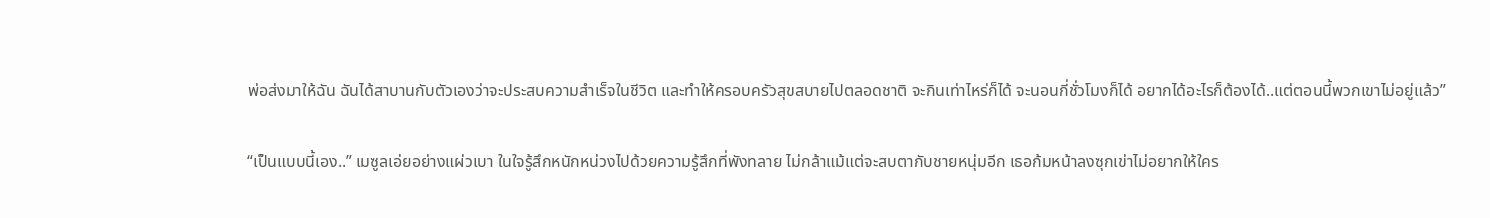พ่อส่งมาให้ฉัน ฉันได้สาบานกับตัวเองว่าจะประสบความสำเร็จในชีวิต และทำให้ครอบครัวสุขสบายไปตลอดชาติ จะกินเท่าไหร่ก็ได้ จะนอนกี่ชั่วโมงก็ได้ อยากได้อะไรก็ต้องได้..แต่ตอนนี้พวกเขาไม่อยู่แล้ว”

“เป็นแบบนี้เอง..” เมซูลเอ่ยอย่างแผ่วเบา ในใจรู้สึกหนักหน่วงไปด้วยความรู้สึกที่พังทลาย ไม่กล้าแม้แต่จะสบตากับชายหนุ่มอีก เธอก้มหน้าลงซุกเข่าไม่อยากให้ใคร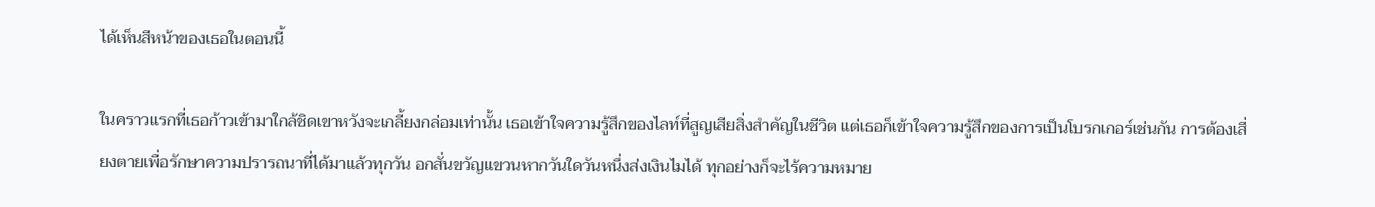ได้เห็นสีหน้าของเธอในตอนนี้

ในคราวแรกที่เธอก้าวเข้ามาใกล้ชิดเขาหวังจะเกลี้ยงกล่อมเท่านั้น เธอเข้าใจความรู้สึกของไลท์ที่สูญเสียสิ่งสำคัญในชีวิต แต่เธอก็เข้าใจความรู้สึกของการเป็นโบรกเกอร์เช่นกัน การต้องเสี่ยงตายเพื่อรักษาความปรารถนาที่ได้มาแล้วทุกวัน อกสั่นขวัญแขวนหากวันใดวันหนึ่งส่งเงินไมได้ ทุกอย่างก็จะไร้ความหมาย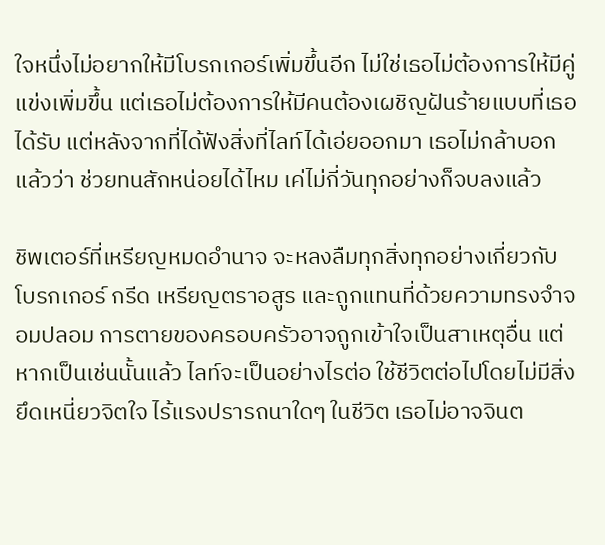ใจหนึ่งไม่อยากให้มีโบรกเกอร์เพิ่มขึ้นอีก ไม่ใช่เธอไม่ต้องการให้มีคู่แข่งเพิ่มขึ้น แต่เธอไม่ต้องการให้มีคนต้องเผชิญฝันร้ายแบบที่เธอได้รับ แต่หลังจากที่ได้ฟังสิ่งที่ไลท์ได้เอ่ยออกมา เธอไม่กล้าบอกแล้วว่า ช่วยทนสักหน่อยได้ไหม เค่ไม่กี่วันทุกอย่างก็จบลงแล้ว

ชิพเตอร์ที่เหรียญหมดอำนาจ จะหลงลืมทุกสิ่งทุกอย่างเกี่ยวกับโบรกเกอร์ กรีด เหรียญตราอสูร และถูกแทนที่ด้วยความทรงจำจอมปลอม การตายของครอบครัวอาจถูกเข้าใจเป็นสาเหตุอื่น แต่หากเป็นเช่นนั้นแล้ว ไลท์จะเป็นอย่างไรต่อ ใช้ชีวิตต่อไปโดยไม่มีสิ่งยึดเหนี่ยวจิตใจ ไร้แรงปรารถนาใดๆ ในชีวิต เธอไม่อาจจินต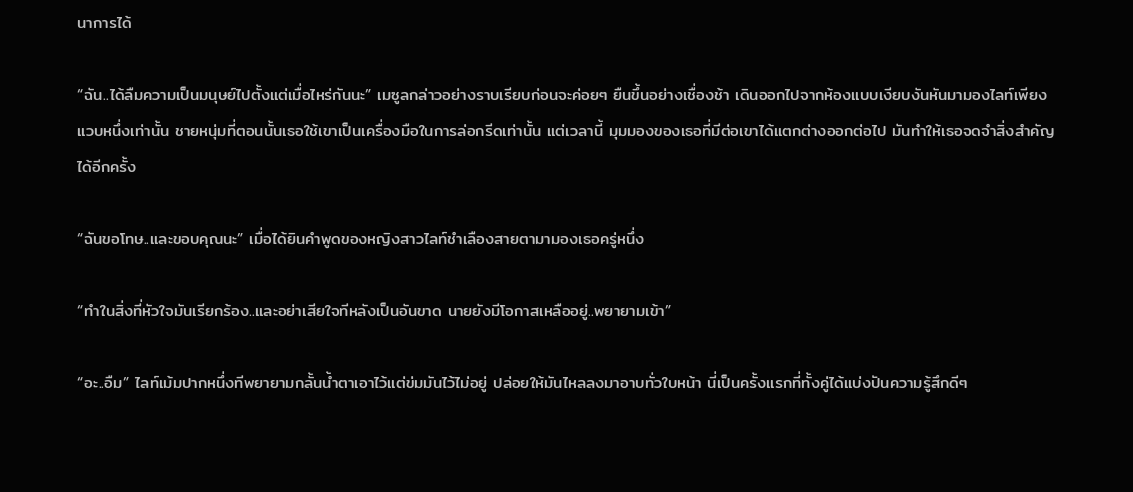นาการได้

“ฉัน..ได้ลืมความเป็นมนุษย์ไปตั้งแต่เมื่อไหร่กันนะ” เมซูลกล่าวอย่างราบเรียบก่อนจะค่อยๆ ยืนขึ้นอย่างเชื่องช้า เดินออกไปจากห้องแบบเงียบงันหันมามองไลท์เพียงแวบหนึ่งเท่านั้น ชายหนุ่มที่ตอนนั้นเธอใช้เขาเป็นเครื่องมือในการล่อกรีดเท่านั้น แต่เวลานี้ มุมมองของเธอที่มีต่อเขาได้แตกต่างออกต่อไป มันทำให้เธอจดจำสิ่งสำคัญได้อีกครั้ง

“ฉันขอโทษ..และขอบคุณนะ” เมื่อได้ยินคำพูดของหญิงสาวไลท์ชำเลืองสายตามามองเธอครู่หนึ่ง

“ทำในสิ่งที่หัวใจมันเรียกร้อง..และอย่าเสียใจทีหลังเป็นอันขาด นายยังมีโอกาสเหลืออยู่..พยายามเข้า”

“อะ..อืม” ไลท์เม้มปากหนึ่งทีพยายามกลั้นน้ำตาเอาไว้แต่ข่มมันไว้ไม่อยู่ ปล่อยให้มันไหลลงมาอาบทั่วใบหน้า นี่เป็นครั้งแรกที่ทั้งคู่ได้แบ่งปันความรู้สึกดีๆ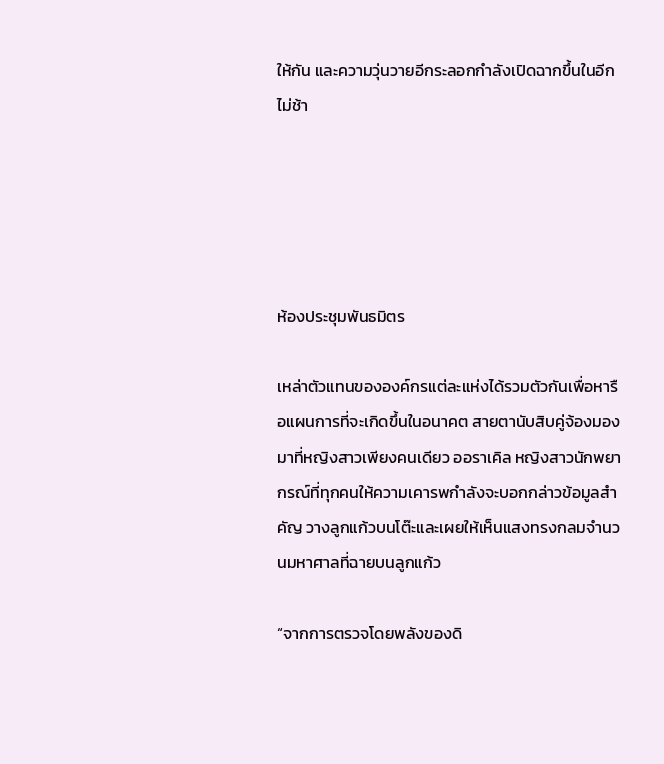ให้กัน และความวุ่นวายอีกระลอกกำลังเปิดฉากขึ้นในอีกไม่ช้า





ห้องประชุมพันธมิตร

เหล่าตัวแทนขององค์กรแต่ละแห่งได้รวมตัวกันเพื่อหารือแผนการที่จะเกิดขึ้นในอนาคต สายตานับสิบคู่จ้องมองมาที่หญิงสาวเพียงคนเดียว ออราเคิล หญิงสาวนักพยากรณ์ที่ทุกคนให้ความเคารพกำลังจะบอกกล่าวข้อมูลสำคัญ วางลูกแก้วบนโต๊ะและเผยให้เห็นแสงทรงกลมจำนวนมหาศาลที่ฉายบนลูกแก้ว

“จากการตรวจโดยพลังของดิ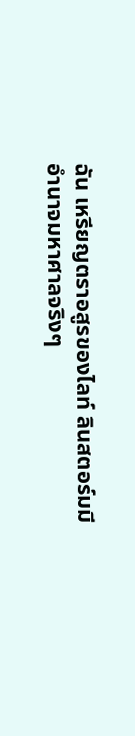ฉัน เหรียญตราอสูรของไลท์ ลินสตอร์มมีอำนาจมหาศาลจริงๆ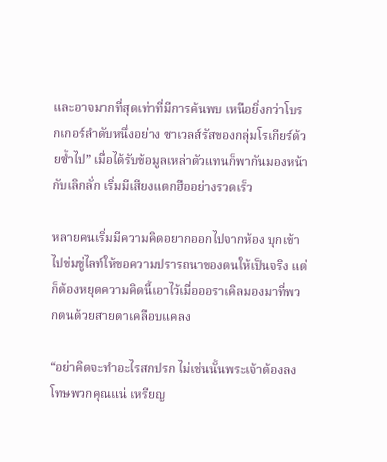และอาจมากที่สุดเท่าที่มีการค้นพบ เหนือยิ่งกว่าโบรกเกอร์ลำดับหนึ่งอย่าง ซาเวลส์รัสของกลุ่มโรเกียร์ด้วยซ้ำไป” เมื่อได้รับข้อมูลเหล่าตัวแทนก็พากันมองหน้ากับเลิกลั่ก เริ่มมีเสียงแตกฮืออย่างรวดเร็ว

หลายคนเริ่มมีความคิดอยากออกไปจากห้อง บุกเข้าไปข่มขู่ไลท์ให้ขอความปรารถนาของตนให้เป็นจริง แต่ก็ต้องหยุดความคิดนี้เอาไว้เมื่อออราเคิลมองมาที่พวกตนด้วยสายตาเคลือบแคลง

“อย่าคิดจะทำอะไรสกปรก ไม่เช่นนั้นพระเจ้าต้องลงโทษพวกคุณแน่ เหรียญ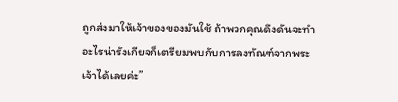ถูกส่งมาให้เจ้าของของมันใช้ ถ้าพวกคุณดึงดันจะทำอะไรน่ารังเกียจก็เตรียมพบกับการลงทัณฑ์จากพระเจ้าได้เลยค่ะ”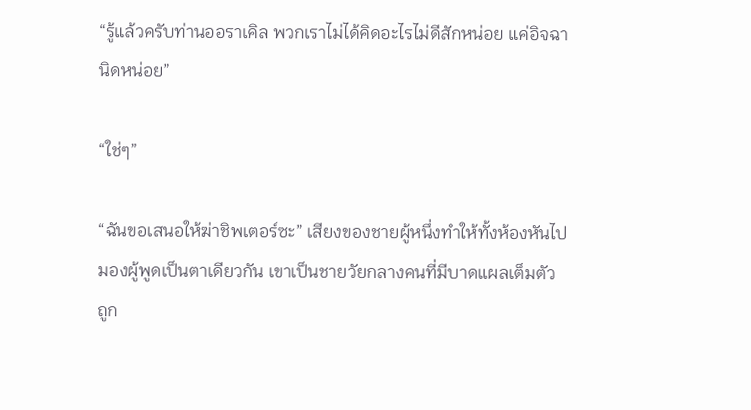“รู้แล้วครับท่านออราเคิล พวกเราไม่ได้คิดอะไรไม่ดีสักหน่อย แค่อิจฉานิดหน่อย”

“ใช่ๆ”

“ฉันขอเสนอให้ฆ่าชิพเตอร์ซะ” เสียงของชายผู้หนึ่งทำให้ทั้งห้องหันไปมองผู้พูดเป็นตาเดียวกัน เขาเป็นชายวัยกลางคนที่มีบาดแผลเต็มตัว ถูก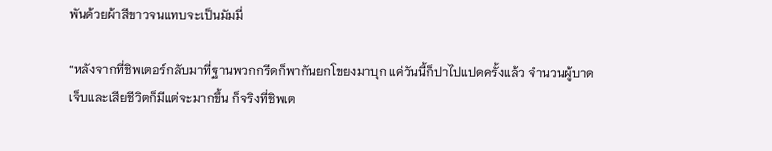พันด้วยผ้าสีขาวจนแทบจะเป็นมัมมี่

“หลังจากที่ชิพเตอร์กลับมาที่ฐานพวกกรีดก็พากันยกโขยงมาบุก แค่วันนี้ก็ปาไปแปดครั้งแล้ว จำนวนผู้บาดเจ็บและเสียชีวิตก็มีแต่จะมากขึ้น ก็จริงที่ชิพเต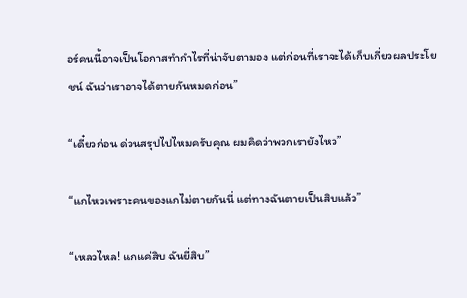อร์คนนี้อาจเป็นโอกาสทำกำไรที่น่าจับตามอง แต่ก่อนที่เราจะได้เก็บเกี่ยวผลประโยชน์ ฉันว่าเราอาจได้ตายกันหมดก่อน”

“เดี๋ยวก่อน ด่วนสรุปไปไหมครับคุณ ผมคิดว่าพวกเรายังไหว”

“แกไหวเพราะคนของแกไม่ตายกันนี่ แต่ทางฉันตายเป็นสิบแล้ว”

“เหลวไหล! แกแค่สิบ ฉันยี่สิบ”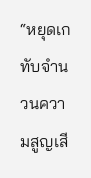“หยุดเกทับจำนวนความสูญเสี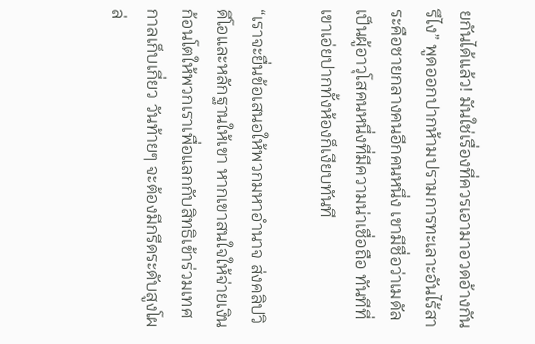ยกันได้แล้ว! มันใช่เรื่องที่ควรเอามาอวดอ้างกันรึไง” พูดออกปากห้ามปรามการทะเลาะอันไร้สาระคือชายกลางคนอีกคนหนึ่ง เขามีชื่อว่าเมดัล เป็นผู้อาวุโสคนหนึ่งที่มีความน่าเชื่อถือ ทันทีที่เขาเอ่ยปากทั้งห้องก็เงียบทันที

“เราจะยื่นข้อเสนอให้พวกมหาอำนาจ ส่งคลิปวิดีโอและหลักฐานให้เขา หากเขาสนใจให้จ่ายเงินก้อนโตให้พวกเราเพื่อแลกกับสิทธิเข้าร่วมเทศกาลเก็บเกี่ยว วันท้ายๆ จะต้องมีกรีดระดับสูงโผล่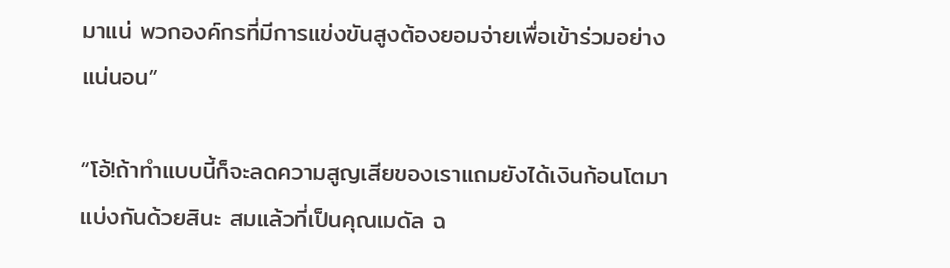มาแน่ พวกองค์กรที่มีการแข่งขันสูงต้องยอมจ่ายเพื่อเข้าร่วมอย่างแน่นอน”

“โอ้!ถ้าทำแบบนี้ก็จะลดความสูญเสียของเราแถมยังได้เงินก้อนโตมาแบ่งกันด้วยสินะ สมแล้วที่เป็นคุณเมดัล ฉ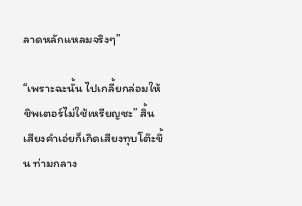ลาดหลักแหลมจริงๆ”

“เพราะฉะนั้น ไปเกลี้ยกล่อมให้ชิพเตอร์ไม่ใช้เหรียญซะ” สิ้นเสียงคำเอ่ยก็เกิดเสียงทุบโต๊ะขึ้น ท่ามกลาง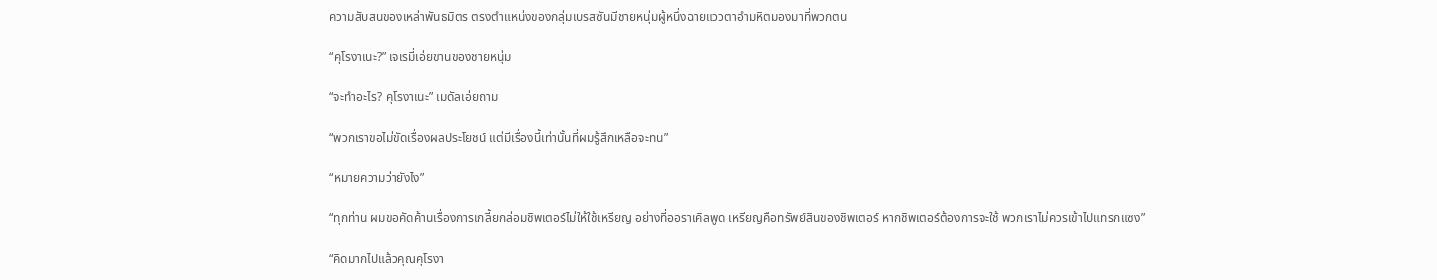ความสับสนของเหล่าพันธมิตร ตรงตำแหน่งของกลุ่มเบรสซันมีชายหนุ่มผู้หนึ่งฉายแววตาอำมหิตมองมาที่พวกตน

“คุโรงาเนะ?” เจเรมี่เอ่ยขานของชายหนุ่ม

“จะทำอะไร? คุโรงาเนะ” เมดัลเอ่ยถาม

“พวกเราขอไม่ขัดเรื่องผลประโยชน์ แต่มีเรื่องนี้เท่านั้นที่ผมรู้สึกเหลือจะทน”

“หมายความว่ายังไง”

“ทุกท่าน ผมขอคัดค้านเรื่องการเกลี้ยกล่อมชิพเตอร์ไม่ให้ใช้เหรียญ อย่างที่ออราเคิลพูด เหรียญคือทรัพย์สินของชิพเตอร์ หากชิพเตอร์ต้องการจะใช้ พวกเราไม่ควรเข้าไปแทรกแซง”

“คิดมากไปแล้วคุณคุโรงา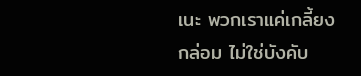เนะ พวกเราแค่เกลี้ยงกล่อม ไม่ใช่บังคับ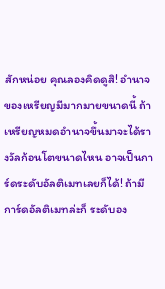สักหน่อย คุณลองคิดดูสิ! อำนาจของเหรียญมีมากมายขนาดนี้ ถ้าเหรียญหมดอำนาจขึ้นมาจะได้รางวัลก้อนโตขนาดไหน อาจเป็นการ์ดระดับอัลติเมทเลยก็ได้! ถ้ามีการ์ดอัลติเมทล่ะก็ ระดับอง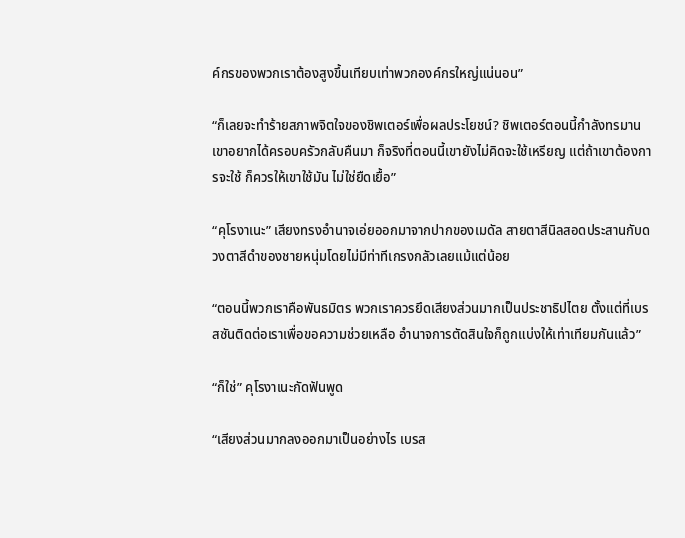ค์กรของพวกเราต้องสูงขึ้นเทียบเท่าพวกองค์กรใหญ่แน่นอน”

“ก็เลยจะทำร้ายสภาพจิตใจของชิพเตอร์เพื่อผลประโยชน์? ชิพเตอร์ตอนนี้กำลังทรมาน เขาอยากได้ครอบครัวกลับคืนมา ก็จริงที่ตอนนี้เขายังไม่คิดจะใช้เหรียญ แต่ถ้าเขาต้องการจะใช้ ก็ควรให้เขาใช้มัน ไม่ใช่ยืดเยื้อ”

“คุโรงาเนะ” เสียงทรงอำนาจเอ่ยออกมาจากปากของเมดัล สายตาสีนิลสอดประสานกับดวงตาสีดำของชายหนุ่มโดยไม่มีท่าทีเกรงกลัวเลยแม้แต่น้อย

“ตอนนี้พวกเราคือพันธมิตร พวกเราควรยึดเสียงส่วนมากเป็นประชาธิปไตย ตั้งแต่ที่เบรสซันติดต่อเราเพื่อขอความช่วยเหลือ อำนาจการตัดสินใจก็ถูกแบ่งให้เท่าเทียมกันแล้ว”

“ก็ใช่” คุโรงาเนะกัดฟันพูด

“เสียงส่วนมากลงออกมาเป็นอย่างไร เบรส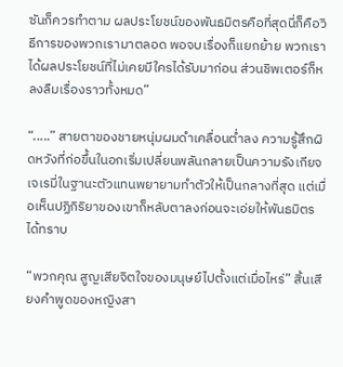ซันก็ควรทำตาม ผลประโยชน์ของพันธมิตรคือที่สุดนี่ก็คือวิธีการของพวกเรามาตลอด พอจบเรื่องก็แยกย้าย พวกเราได้ผลประโยชน์ที่ไม่เคยมีใครได้รับมาก่อน ส่วนชิพเตอร์ก็หลงลืมเรื่องราวทั้งหมด”

“.....” สายตาของชายหนุ่มผมดำเคลื่อนต่ำลง ความรู้สึกผิดหวังที่ก่อขึ้นในอกเริ่มเปลี่ยนพลันกลายเป็นความรังเกียจ เจเรมี่ในฐานะตัวแทนพยายามทำตัวให้เป็นกลางที่สุด แต่เมื่อเห็นปฏิกิริยาของเขาก็หลับตาลงก่อนจะเอ่ยให้พันธมิตรได้ทราบ

“พวกคุณ สูญเสียจิตใจของมนุษย์ไปตั้งแต่เมื่อไหร่” สิ้นเสียงคำพูดของหญิงสา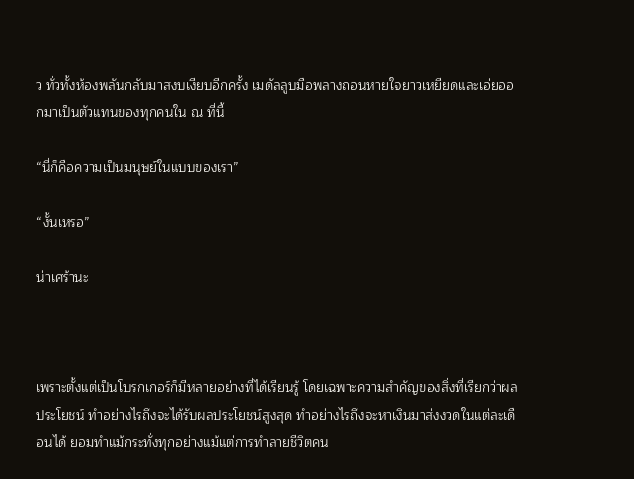ว ทั่วทั้งห้องพลันกลับมาสงบเงียบอีกครั้ง เมดัลลูบมือพลางถอนหายใจยาวเหยียดและเอ่ยออกมาเป็นตัวแทนของทุกคนใน ณ ที่นี้

“นี่ก็คือความเป็นมนุษย์ในแบบของเรา”

“งั้นเหรอ”

น่าเศร้านะ



เพราะตั้งแต่เป็นโบรกเกอร์ก็มีหลายอย่างที่ได้เรียนรู้ โดยเฉพาะความสำคัญของสิ่งที่เรียกว่าผลประโยชน์ ทำอย่างไรถึงจะได้รับผลประโยชน์สูงสุด ทำอย่างไรถึงจะหาเงินมาส่งงวดในแต่ละเดือนได้ ยอมทำแม้กระทั่งทุกอย่างแม้แต่การทำลายชีวิตคน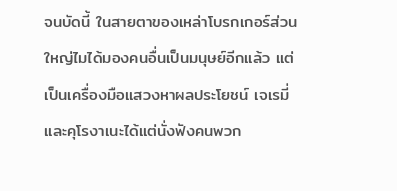จนบัดนี้ ในสายตาของเหล่าโบรกเกอร์ส่วนใหญ่ไมได้มองคนอื่นเป็นมนุษย์อีกแล้ว แต่เป็นเครื่องมือแสวงหาผลประโยชน์ เจเรมี่และคุโรงาเนะได้แต่นั่งฟังคนพวก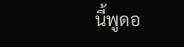นี้พูดอ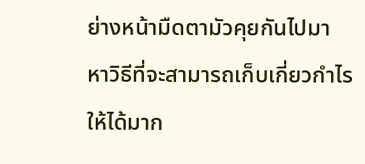ย่างหน้ามืดตามัวคุยกันไปมา หาวิธีที่จะสามารถเก็บเกี่ยวกำไรให้ได้มาก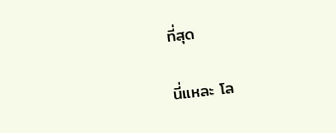ที่สุด

นี่แหละ โล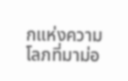กแห่งความโลภที่มาม่อ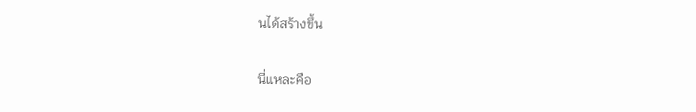นได้สร้างขึ้น

นี่แหละคือ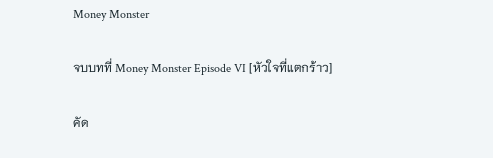Money Monster

จบบทที่ Money Monster Episode VI [หัวใจที่แตกร้าว]

คัด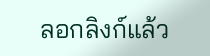ลอกลิงก์แล้ว